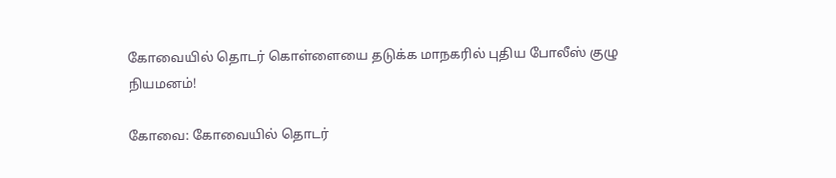கோவையில் தொடர் கொள்ளையை தடுக்க மாநகரில் புதிய போலீஸ் குழு நியமனம்!

கோவை: கோவையில் தொடர்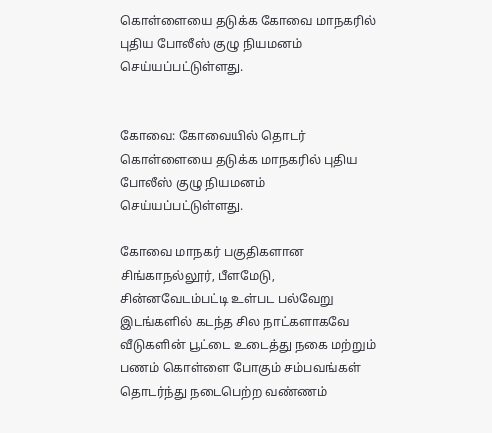கொள்ளையை தடுக்க கோவை மாநகரில் புதிய போலீஸ் குழு நியமனம் செய்யப்பட்டுள்ளது.


கோவை: கோவையில் தொடர் கொள்ளையை தடுக்க மாநகரில் புதிய போலீஸ் குழு நியமனம் செய்யப்பட்டுள்ளது.

கோவை மாநகர் பகுதிகளான சிங்காநல்லூர், பீளமேடு, சின்னவேடம்பட்டி உள்பட பல்வேறு இடங்களில் கடந்த சில நாட்களாகவே வீடுகளின் பூட்டை உடைத்து நகை மற்றும் பணம் கொள்ளை போகும் சம்பவங்கள் தொடர்ந்து நடைபெற்ற வண்ணம்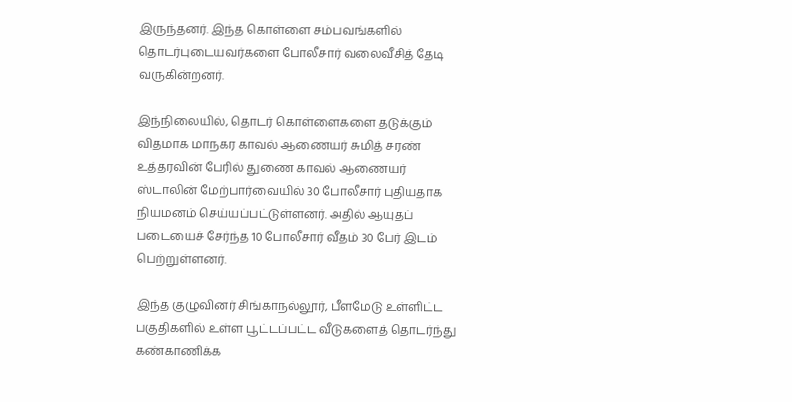இருந்தனர். இந்த கொள்ளை சம்பவங்களில் தொடர்புடையவர்களை போலீசார் வலைவீசித் தேடி வருகின்றனர்.

இந்நிலையில், தொடர் கொள்ளைகளை தடுக்கும் விதமாக மாநகர காவல் ஆணையர் சுமித் சரண் உத்தரவின் பேரில் துணை காவல் ஆணையர் ஸ்டாலின் மேற்பார்வையில் 30 போலீசார் புதியதாக நியமனம் செய்யப்பட்டுள்ளனர். அதில் ஆயுதப் படையைச் சேர்ந்த 10 போலீசார் வீதம் 30 பேர் இடம் பெற்றுள்ளனர்.

இந்த குழுவினர் சிங்காநல்லூர், பீளமேடு உள்ளிட்ட பகுதிகளில் உள்ள பூட்டப்பட்ட வீடுகளைத் தொடர்ந்து கண்காணிக்க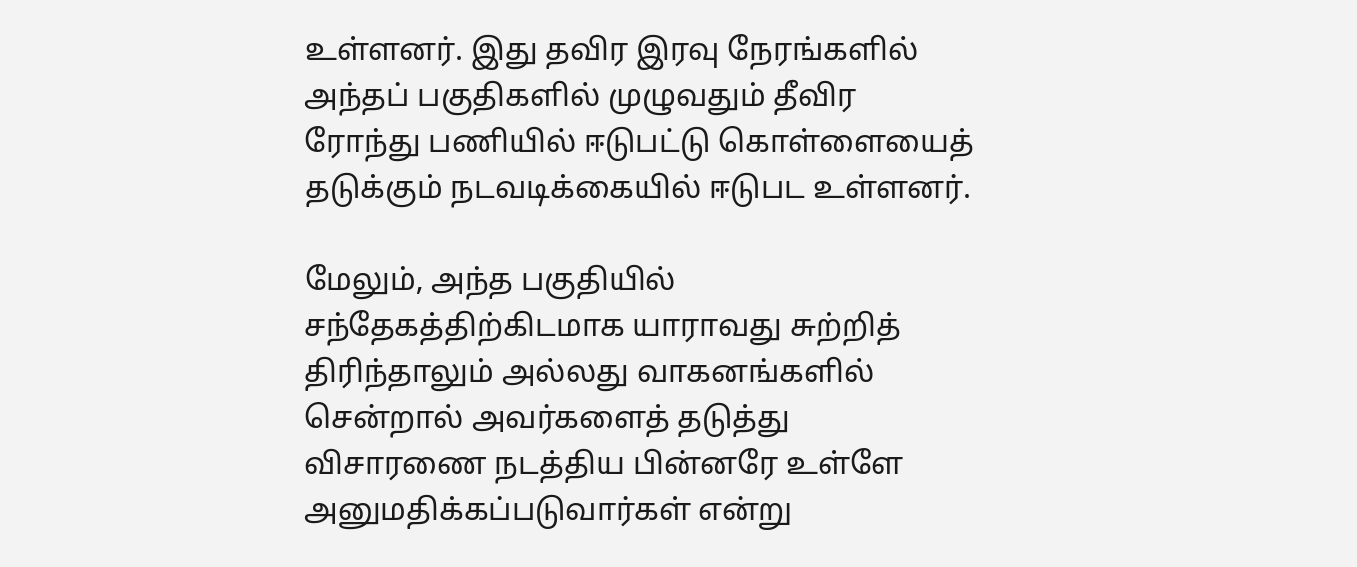உள்ளனர். இது தவிர இரவு நேரங்களில் அந்தப் பகுதிகளில் முழுவதும் தீவிர ரோந்து பணியில் ஈடுபட்டு கொள்ளையைத் தடுக்கும் நடவடிக்கையில் ஈடுபட உள்ளனர்.

மேலும், அந்த பகுதியில் சந்தேகத்திற்கிடமாக யாராவது சுற்றித் திரிந்தாலும் அல்லது வாகனங்களில் சென்றால் அவர்களைத் தடுத்து விசாரணை நடத்திய பின்னரே உள்ளே அனுமதிக்கப்படுவார்கள் என்று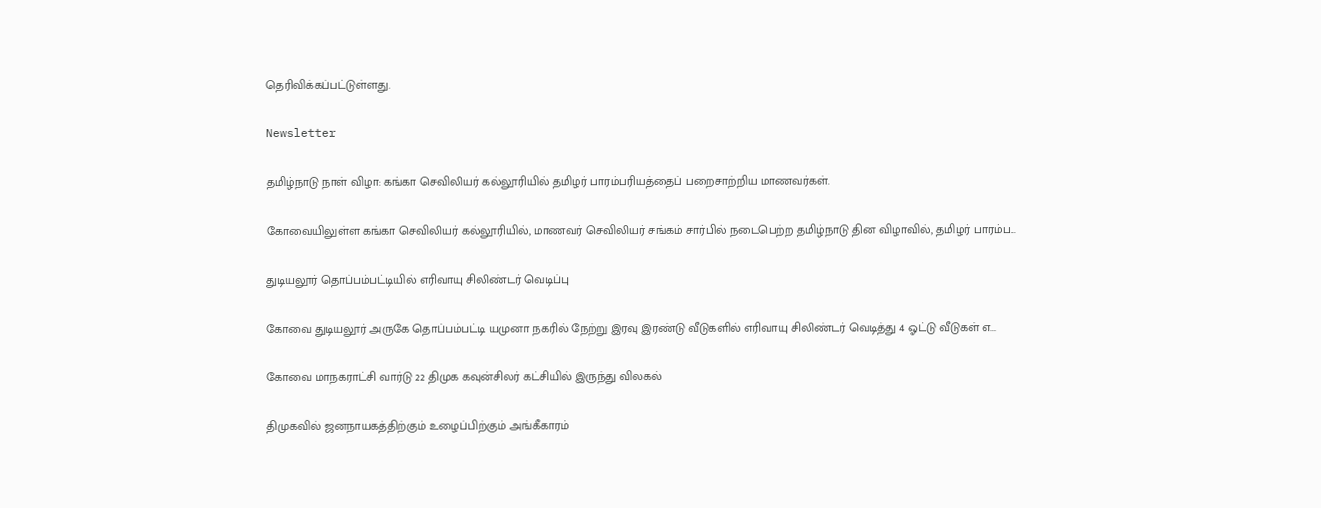தெரிவிக்கப்பட்டுள்ளது.

Newsletter

தமிழ்நாடு நாள் விழா: கங்கா செவிலியர் கல்லூரியில் தமிழர் பாரம்பரியத்தைப் பறைசாற்றிய மாணவர்கள்.

கோவையிலுள்ள கங்கா செவிலியர் கல்லூரியில், மாணவர் செவிலியர் சங்கம் சார்பில் நடைபெற்ற தமிழ்நாடு தின விழாவில், தமிழர் பாரம்ப...

துடியலூர் தொப்பம்பட்டியில் எரிவாயு சிலிண்டர் வெடிப்பு

கோவை துடியலூர் அருகே தொப்பம்பட்டி யமுனா நகரில் நேற்று இரவு இரண்டு வீடுகளில் எரிவாயு சிலிண்டர் வெடித்து 4 ஓட்டு வீடுகள் எ...

கோவை மாநகராட்சி வார்டு 22 திமுக கவுன்சிலர் கட்சியில் இருந்து விலகல்

திமுகவில் ஜனநாயகத்திற்கும் உழைப்பிற்கும் அங்கீகாரம்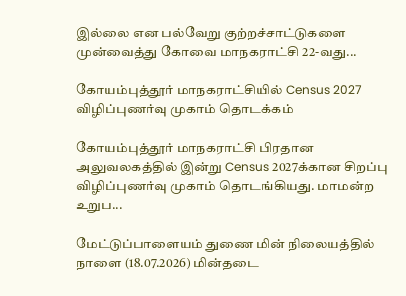இல்லை என பல்வேறு குற்றச்சாட்டுகளை முன்வைத்து கோவை மாநகராட்சி 22-வது...

கோயம்புத்தூர் மாநகராட்சியில் Census 2027 விழிப்புணர்வு முகாம் தொடக்கம்

கோயம்புத்தூர் மாநகராட்சி பிரதான அலுவலகத்தில் இன்று Census 2027க்கான சிறப்பு விழிப்புணர்வு முகாம் தொடங்கியது. மாமன்ற உறுப...

மேட்டுப்பாளையம் துணை மின் நிலையத்தில் நாளை (18.07.2026) மின்தடை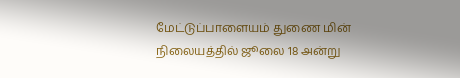மேட்டுப்பாளையம் துணை மின் நிலையத்தில் ஜூலை 18 அன்று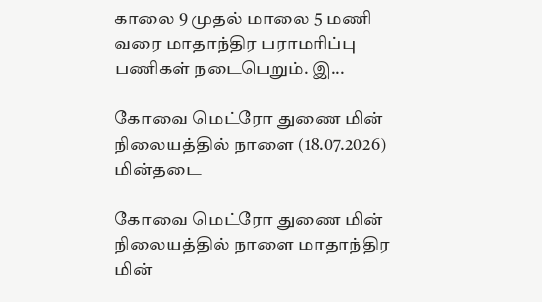காலை 9 முதல் மாலை 5 மணி வரை மாதாந்திர பராமரிப்பு பணிகள் நடைபெறும். இ...

கோவை மெட்ரோ துணை மின் நிலையத்தில் நாளை (18.07.2026) மின்தடை

கோவை மெட்ரோ துணை மின் நிலையத்தில் நாளை மாதாந்திர மின்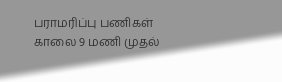பராமரிப்பு பணிகள் காலை 9 மணி முதல்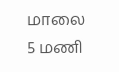மாலை 5 மணி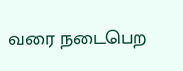வரை நடைபெற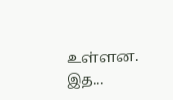உள்ளன. இத...